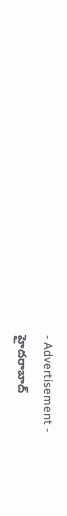- Advertisement -
హైదరాబాద్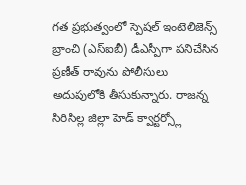గత ప్రభుత్వంలో స్పెషల్ ఇంటెలిజెన్స్ బ్రాంచి (ఎస్ఐబీ) డీఎస్పీగా పనిచేసిన ప్రణీత్ రావును పోలీసులు అదుపులోకి తీసుకున్నారు. రాజన్న సిరిసిల్ల జిల్లా హెడ్ క్వార్టర్స్లో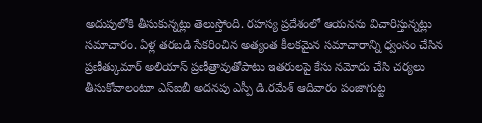అదుపులోకి తీసుకున్నట్లు తెలుస్తోంది. రహస్య ప్రదేశంలో ఆయనను విచారిస్తున్నట్లు సమాచారం. ఏళ్ల తరబడి సేకరించిన అత్యంత కీలకమైన సమాచారాన్ని ధ్వంసం చేసిన ప్రణీత్కుమార్ అలియాస్ ప్రణీత్రావుతోపాటు ఇతరులపై కేసు నమోదు చేసి చర్యలు తీసుకోవాలంటూ ఎస్ఐబీ అదనపు ఎస్పీ డి.రమేశ్ ఆదివారం పంజాగుట్ట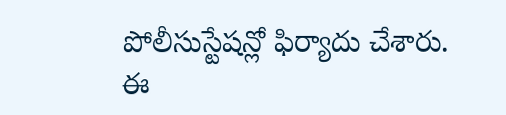పోలీసుస్టేషన్లో ఫిర్యాదు చేశారు. ఈ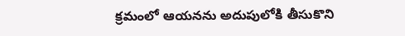క్రమంలో ఆయనను అదుపులోకి తీసుకొని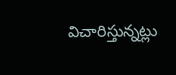విచారిస్తున్నట్లు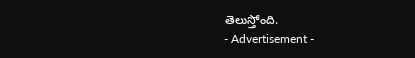తెలుస్తోంది.
- Advertisement -